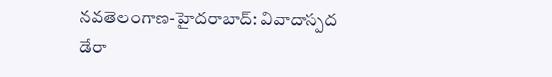నవతెలంగాణ-హైదరాబాద్: వివాదాస్పద డేరా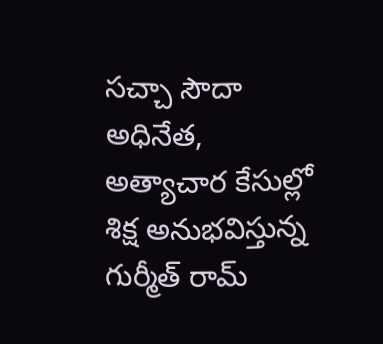సచ్చా సౌదా అధినేత, అత్యాచార కేసుల్లో శిక్ష అనుభవిస్తున్న గుర్మీత్ రామ్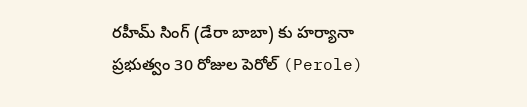రహీమ్ సింగ్ (డేరా బాబా) కు హర్యానా ప్రభుత్వం 30 రోజుల పెరోల్ (Perole)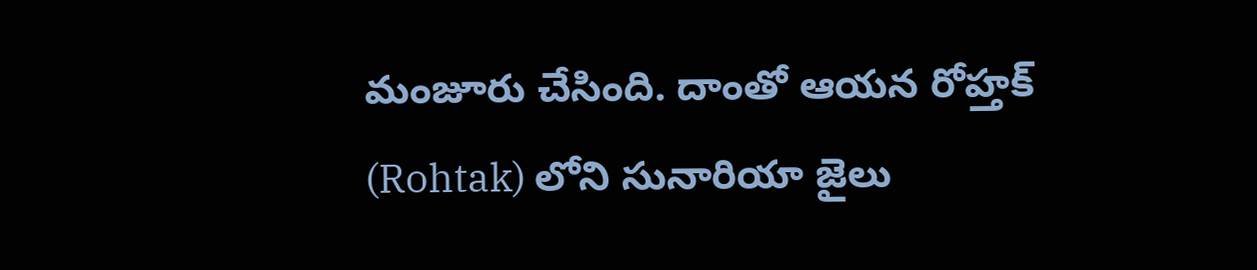మంజూరు చేసింది. దాంతో ఆయన రోహ్తక్ (Rohtak) లోని సునారియా జైలు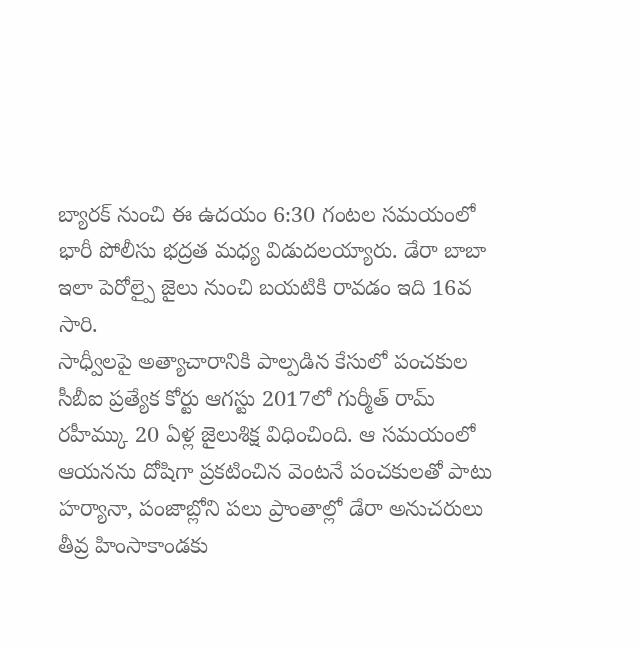బ్యారక్ నుంచి ఈ ఉదయం 6:30 గంటల సమయంలో భారీ పోలీసు భద్రత మధ్య విడుదలయ్యారు. డేరా బాబా ఇలా పెరోల్పై జైలు నుంచి బయటికి రావడం ఇది 16వ సారి.
సాధ్వీలపై అత్యాచారానికి పాల్పడిన కేసులో పంచకుల సీబీఐ ప్రత్యేక కోర్టు ఆగస్టు 2017లో గుర్మీత్ రామ్ రహీమ్కు 20 ఏళ్ల జైలుశిక్ష విధించింది. ఆ సమయంలో ఆయనను దోషిగా ప్రకటించిన వెంటనే పంచకులతో పాటు హర్యానా, పంజాబ్లోని పలు ప్రాంతాల్లో డేరా అనుచరులు తీవ్ర హింసాకాండకు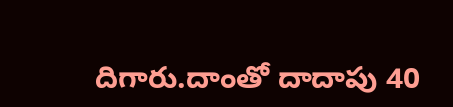దిగారు.దాంతో దాదాపు 40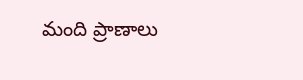మంది ప్రాణాలు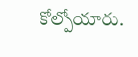కోల్పోయారు.